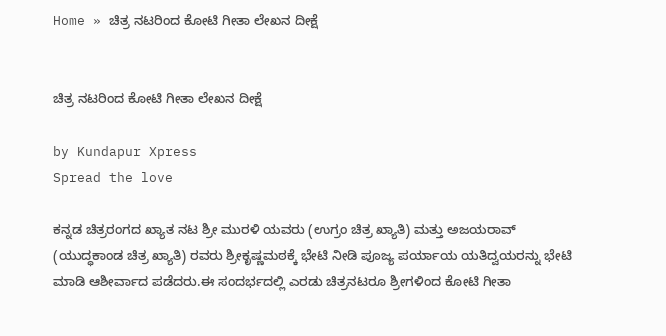Home » ಚಿತ್ರ ನಟರಿಂದ ಕೋಟಿ ಗೀತಾ ಲೇಖನ ದೀಕ್ಷೆ


ಚಿತ್ರ ನಟರಿಂದ ಕೋಟಿ ಗೀತಾ ಲೇಖನ ದೀಕ್ಷೆ

by Kundapur Xpress
Spread the love

ಕನ್ನಡ ಚಿತ್ರರಂಗದ ಖ್ಯಾತ ನಟ ಶ್ರೀ ಮುರಳಿ ಯವರು (ಉಗ್ರಂ ಚಿತ್ರ ಖ್ಯಾತಿ) ಮತ್ತು ಅಜಯರಾವ್ (ಯುದ್ಧಕಾಂಡ ಚಿತ್ರ ಖ್ಯಾತಿ) ರವರು ಶ್ರೀಕೃಷ್ಣಮಠಕ್ಕೆ ಭೇಟಿ ನೀಡಿ ಪೂಜ್ಯ ಪರ್ಯಾಯ ಯತಿದ್ವಯರನ್ನು ಭೇಟಿ ಮಾಡಿ ಆಶೀರ್ವಾದ ಪಡೆದರು.ಈ ಸಂದರ್ಭದಲ್ಲಿ ಎರಡು ಚಿತ್ರನಟರೂ ಶ್ರೀಗಳಿಂದ ಕೋಟಿ ಗೀತಾ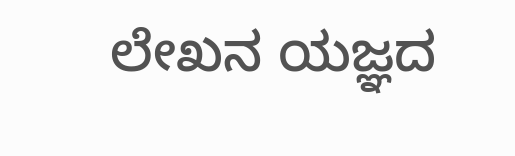ಲೇಖನ ಯಜ್ಞದ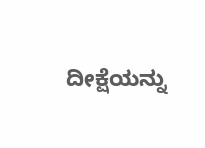ದೀಕ್ಷೆಯನ್ನು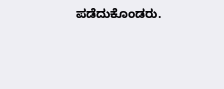ಪಡೆದುಕೊಂಡರು.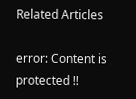Related Articles

error: Content is protected !!